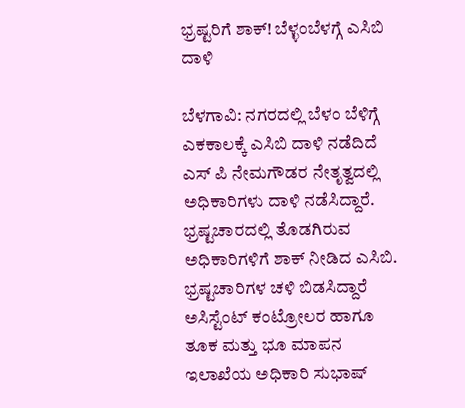ಭ್ರಷ್ಟರಿಗೆ ಶಾಕ್! ಬೆಳ್ಳಂಬೆಳಗ್ಗೆ ಎಸಿಬಿ ದಾಳಿ

ಬೆಳಗಾವಿ: ನಗರದಲ್ಲಿ ಬೆಳಂ ಬೆಳಿಗ್ಗೆ ಎಕಕಾಲಕ್ಕೆ ಎಸಿಬಿ ದಾಳಿ ನಡೆದಿದೆ ಎಸ್ ಪಿ ನೇಮಗೌಡರ ನೇತೃತ್ವದಲ್ಲಿ ಅಧಿಕಾರಿಗಳು ದಾಳಿ ನಡೆಸಿದ್ದಾರೆ‌‌. ಭ್ರಷ್ಟಚಾರದಲ್ಲಿ ತೊಡಗಿರುವ ಅಧಿಕಾರಿಗಳಿಗೆ ಶಾಕ್ ನೀಡಿದ ಎಸಿಬಿ. ಭ್ರಷ್ಟಚಾರಿಗಳ ಚಳಿ ಬಿಡಸಿದ್ದಾರೆ ಅಸಿಸ್ಟೆಂಟ್ ಕಂಟ್ರೋಲರ ಹಾಗೂ ತೂಕ ಮತ್ತು ಭೂ ಮಾಪನ ಇಲಾಖೆಯ ಅಧಿಕಾರಿ ಸುಭಾಷ್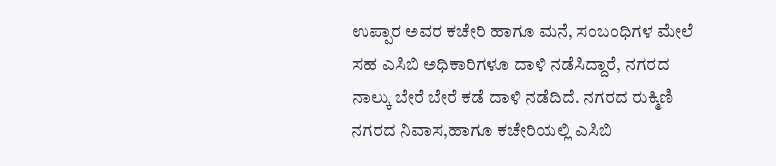ಉಪ್ಪಾರ ಅವರ ಕಚೇರಿ ಹಾಗೂ ಮನೆ, ಸಂಬಂಧಿಗಳ ಮೇಲೆ ಸಹ ಎಸಿಬಿ ಅಧಿಕಾರಿಗಳೂ ದಾಳಿ ನಡೆಸಿದ್ದಾರೆ, ನಗರದ ನಾಲ್ಕು ಬೇರೆ ಬೇರೆ ಕಡೆ ದಾಳಿ ನಡೆದಿದೆ. ನಗರದ ರುಕ್ಮಿಣಿ ನಗರದ ನಿವಾಸ,ಹಾಗೂ ಕಚೇರಿಯಲ್ಲಿ ಎಸಿಬಿ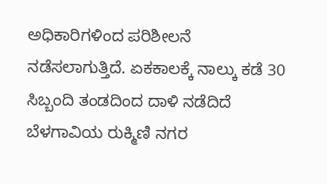ಅಧಿಕಾರಿಗಳಿಂದ ಪರಿಶೀಲನೆ ನಡೆಸಲಾಗುತ್ತಿದೆ. ಏಕಕಾಲಕ್ಕೆ ನಾಲ್ಕು ಕಡೆ 30 ಸಿಬ್ಬಂದಿ ತಂಡದಿಂದ ದಾಳಿ ನಡೆದಿದೆ ಬೆಳಗಾವಿಯ ರುಕ್ಮಿಣಿ ನಗರ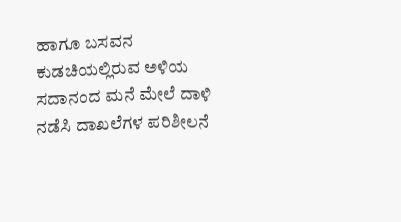ಹಾಗೂ ಬಸವನ ಕುಡಚಿಯಲ್ಲಿರುವ ಅಳಿಯ ಸದಾನಂದ ಮನೆ ಮೇಲೆ ದಾಳಿ ನಡೆಸಿ ದಾಖಲೆಗಳ ಪರಿಶೀಲನೆ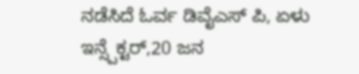ನಡೆಸಿದೆ ಓರ್ವ ಡಿವೈಎಸ್ ಪಿ, ಏಳು ಇನ್ಸ್ಪೆಕ್ಟರ್,20 ಜನ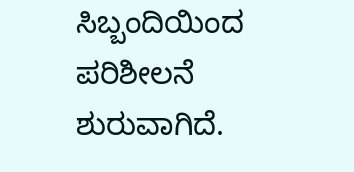ಸಿಬ್ಬಂದಿಯಿಂದ ಪರಿಶೀಲನೆ ಶುರುವಾಗಿದೆ.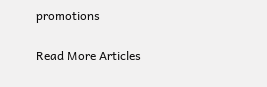promotions

Read More Articles